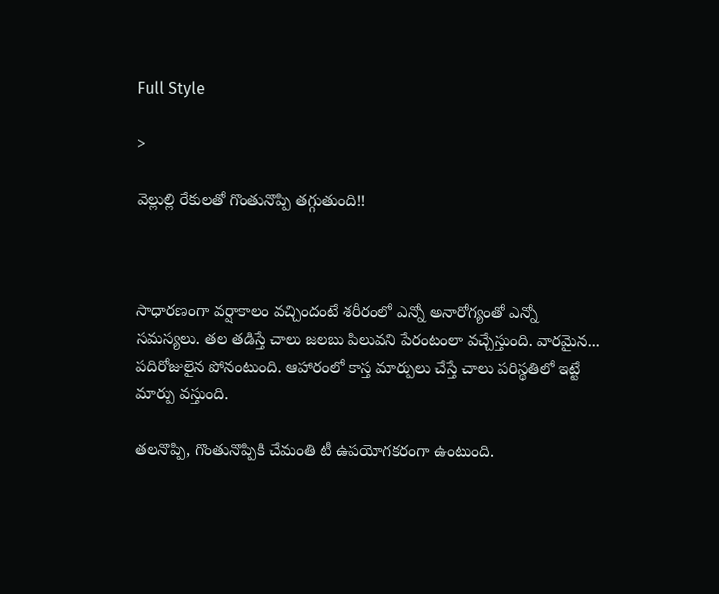Full Style

>

వెల్లుల్లి రేకులతో గొంతునొప్పి తగ్గుతుంది!!



సాధారణంగా వర్షాకాలం వచ్చిందంటే శరీరంలో ఎన్నో అనారోగ్యంతో ఎన్నో సమస్యలు. తల తడిస్తే చాలు జలబు పిలువని పేరంటంలా వచ్చేస్తుంది. వారమైన... పదిరోజులైన పోనంటుంది. ఆహారంలో కాస్త మార్పులు చేస్తే చాలు పరిస్థతిలో ఇట్టే మార్పు వస్తుంది.

తలనొప్పి, గొంతునొప్పికి చేమంతి టీ ఉపయోగకరంగా ఉంటుంది.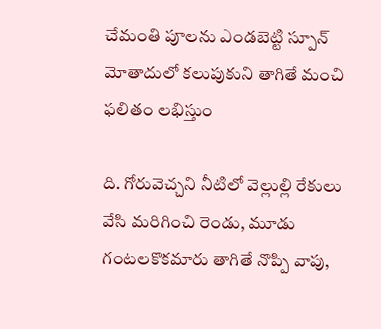చేమంతి పూలను ఎండబెట్టి స్పూన్ మోతాదులో కలుపుకుని తాగితే మంచి ఫలితం లభిస్తుం

ది. గోరువెచ్చని నీటిలో వెల్లుల్లి రేకులు వేసి మరిగించి రెండు, మూడు గంటలకొకమారు తాగితే నొప్పి వాపు,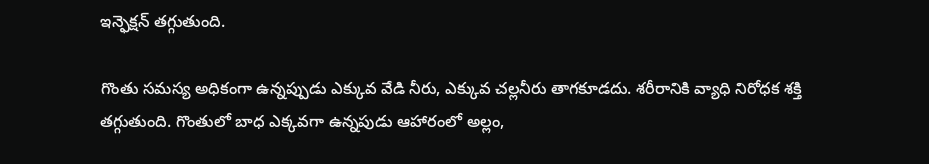ఇన్ఫెక్షన్ తగ్గుతుంది.

గొంతు సమస్య అధికంగా ఉన్నప్పుడు ఎక్కువ వేడి నీరు, ఎక్కువ చల్లనీరు తాగకూడదు. శరీరానికి వ్యాధి నిరోధక శక్తి తగ్గుతుంది. గొంతులో బాధ ఎక్కవగా ఉన్నపుడు ఆహారంలో అల్లం,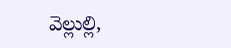వెల్లుల్లి,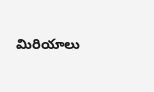మిరియాలు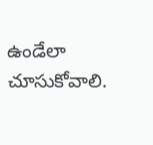ఉండేలా చూసుకోవాలి.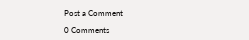Post a Comment

0 Comments